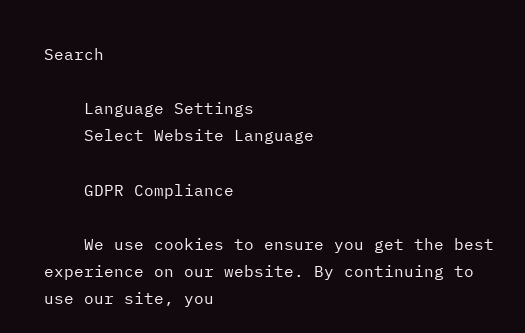Search

    Language Settings
    Select Website Language

    GDPR Compliance

    We use cookies to ensure you get the best experience on our website. By continuing to use our site, you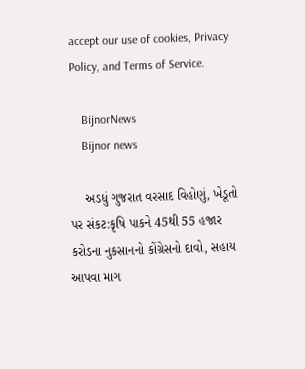accept our use of cookies, Privacy Policy, and Terms of Service.

    BijnorNews
    Bijnor news

    અડધું ગુજરાત વરસાદ વિહોણું, ખેડૂતો પર સંકટ:કૃષિ પાકને 45થી 55 હજાર કરોડના નુકસાનનો કોંગ્રેસનો દાવો, સહાય આપવા માગ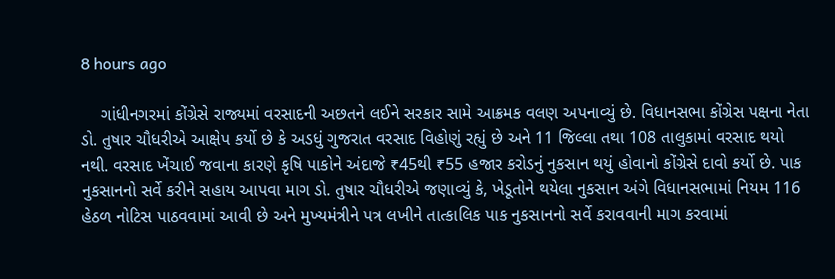8 hours ago

    ગાંધીનગરમાં કોંગ્રેસે રાજ્યમાં વરસાદની અછતને લઈને સરકાર સામે આક્રમક વલણ અપનાવ્યું છે. વિધાનસભા કોંગ્રેસ પક્ષના નેતા ડો. તુષાર ચૌધરીએ આક્ષેપ કર્યો છે કે અડધું ગુજરાત વરસાદ વિહોણું રહ્યું છે અને 11 જિલ્લા તથા 108 તાલુકામાં વરસાદ થયો નથી. વરસાદ ખેંચાઈ જવાના કારણે કૃષિ પાકોને અંદાજે ₹45થી ₹55 હજાર કરોડનું નુકસાન થયું હોવાનો કોંગ્રેસે દાવો કર્યો છે. પાક નુકસાનનો સર્વે કરીને સહાય આપવા માગ ડો. તુષાર ચૌધરીએ જણાવ્યું કે, ખેડૂતોને થયેલા નુકસાન અંગે વિધાનસભામાં નિયમ 116 હેઠળ નોટિસ પાઠવવામાં આવી છે અને મુખ્યમંત્રીને પત્ર લખીને તાત્કાલિક પાક નુકસાનનો સર્વે કરાવવાની માગ કરવામાં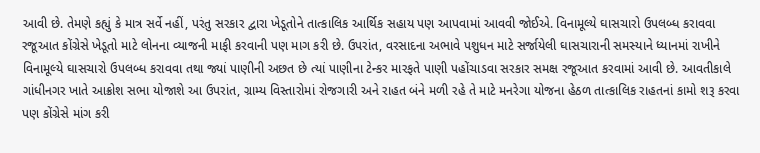આવી છે. તેમણે કહ્યું કે માત્ર સર્વે નહીં, પરંતુ સરકાર દ્વારા ખેડૂતોને તાત્કાલિક આર્થિક સહાય પણ આપવામાં આવવી જોઈએ. વિનામૂલ્યે ઘાસચારો ઉપલબ્ધ કરાવવા રજૂઆત કોંગ્રેસે ખેડૂતો માટે લોનના વ્યાજની માફી કરવાની પણ માગ કરી છે. ઉપરાંત, વરસાદના અભાવે પશુધન માટે સર્જાયેલી ઘાસચારાની સમસ્યાને ધ્યાનમાં રાખીને વિનામૂલ્યે ઘાસચારો ઉપલબ્ધ કરાવવા તથા જ્યાં પાણીની અછત છે ત્યાં પાણીના ટેન્કર મારફતે પાણી પહોંચાડવા સરકાર સમક્ષ રજૂઆત કરવામાં આવી છે. આવતીકાલે ગાંધીનગર ખાતે આક્રોશ સભા યોજાશે આ ઉપરાંત, ગ્રામ્ય વિસ્તારોમાં રોજગારી અને રાહત બંને મળી રહે તે માટે મનરેગા યોજના હેઠળ તાત્કાલિક રાહતનાં કામો શરૂ કરવા પણ કોંગ્રેસે માંગ કરી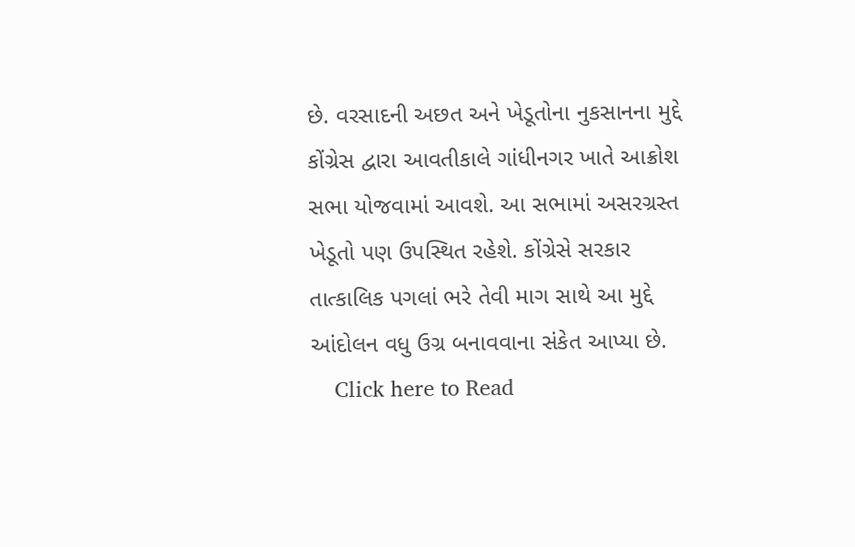છે. વરસાદની અછત અને ખેડૂતોના નુકસાનના મુદ્દે કોંગ્રેસ દ્વારા આવતીકાલે ગાંધીનગર ખાતે આક્રોશ સભા યોજવામાં આવશે. આ સભામાં અસરગ્રસ્ત ખેડૂતો પણ ઉપસ્થિત રહેશે. કોંગ્રેસે સરકાર તાત્કાલિક પગલાં ભરે તેવી માગ સાથે આ મુદ્દે આંદોલન વધુ ઉગ્ર બનાવવાના સંકેત આપ્યા છે.
    Click here to Read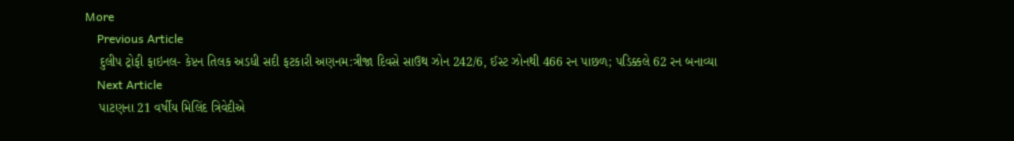More
    Previous Article
    દુલીપ ટ્રોફી ફાઇનલ- કેપ્ટન તિલક અડધી સદી ફટકારી અણનમ:ત્રીજા દિવસે સાઉથ ઝોન 242/6, ઈસ્ટ ઝોનથી 466 રન પાછળ; પડિક્કલે 62 રન બનાવ્યા
    Next Article
    પાટણના 21 વર્ષીય મિલિંદ ત્રિવેદીએ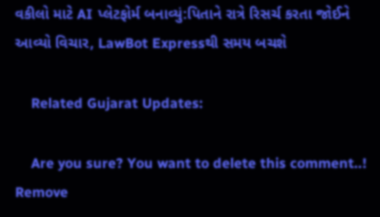વકીલો માટે AI પ્લેટફોર્મ બનાવ્યું:પિતાને રાત્રે રિસર્ચ કરતા જોઈને આવ્યો વિચાર, LawBot Expressથી સમય બચશે

    Related Gujarat Updates:

    Are you sure? You want to delete this comment..! Remove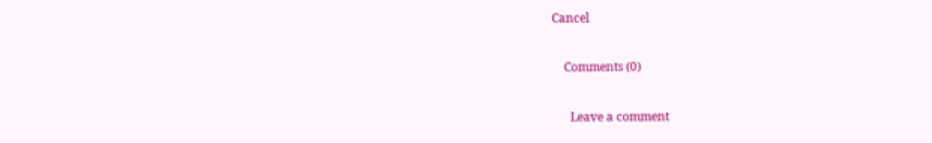Cancel

    Comments (0)

      Leave a comment